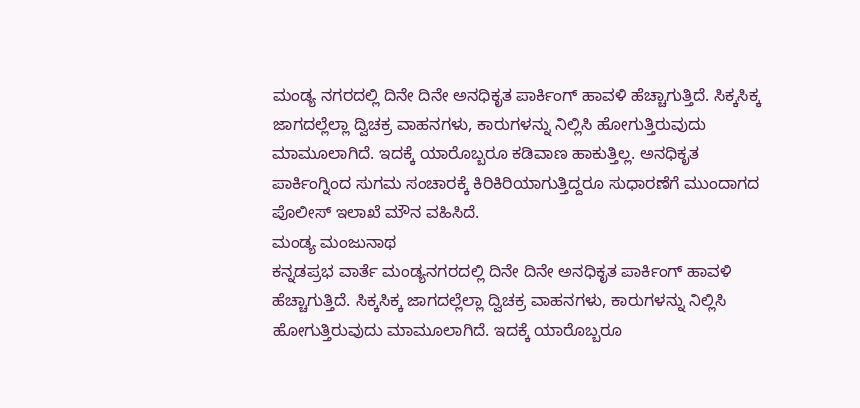ಮಂಡ್ಯ ನಗರದಲ್ಲಿ ದಿನೇ ದಿನೇ ಅನಧಿಕೃತ ಪಾರ್ಕಿಂಗ್ ಹಾವಳಿ ಹೆಚ್ಚಾಗುತ್ತಿದೆ. ಸಿಕ್ಕಸಿಕ್ಕ ಜಾಗದಲ್ಲೆಲ್ಲಾ ದ್ವಿಚಕ್ರ ವಾಹನಗಳು, ಕಾರುಗಳನ್ನು ನಿಲ್ಲಿಸಿ ಹೋಗುತ್ತಿರುವುದು ಮಾಮೂಲಾಗಿದೆ. ಇದಕ್ಕೆ ಯಾರೊಬ್ಬರೂ ಕಡಿವಾಣ ಹಾಕುತ್ತಿಲ್ಲ. ಅನಧಿಕೃತ ಪಾರ್ಕಿಂಗ್ನಿಂದ ಸುಗಮ ಸಂಚಾರಕ್ಕೆ ಕಿರಿಕಿರಿಯಾಗುತ್ತಿದ್ದರೂ ಸುಧಾರಣೆಗೆ ಮುಂದಾಗದ ಪೊಲೀಸ್ ಇಲಾಖೆ ಮೌನ ವಹಿಸಿದೆ.
ಮಂಡ್ಯ ಮಂಜುನಾಥ
ಕನ್ನಡಪ್ರಭ ವಾರ್ತೆ ಮಂಡ್ಯನಗರದಲ್ಲಿ ದಿನೇ ದಿನೇ ಅನಧಿಕೃತ ಪಾರ್ಕಿಂಗ್ ಹಾವಳಿ ಹೆಚ್ಚಾಗುತ್ತಿದೆ. ಸಿಕ್ಕಸಿಕ್ಕ ಜಾಗದಲ್ಲೆಲ್ಲಾ ದ್ವಿಚಕ್ರ ವಾಹನಗಳು, ಕಾರುಗಳನ್ನು ನಿಲ್ಲಿಸಿ ಹೋಗುತ್ತಿರುವುದು ಮಾಮೂಲಾಗಿದೆ. ಇದಕ್ಕೆ ಯಾರೊಬ್ಬರೂ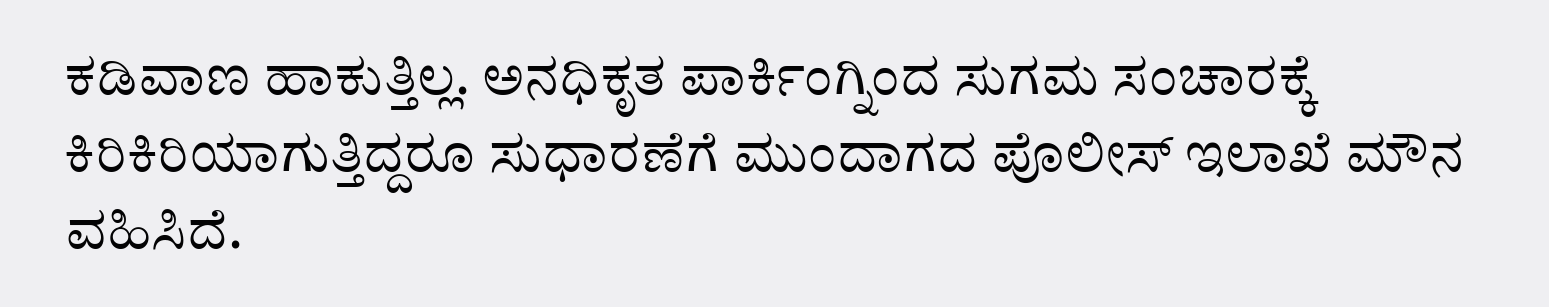ಕಡಿವಾಣ ಹಾಕುತ್ತಿಲ್ಲ. ಅನಧಿಕೃತ ಪಾರ್ಕಿಂಗ್ನಿಂದ ಸುಗಮ ಸಂಚಾರಕ್ಕೆ ಕಿರಿಕಿರಿಯಾಗುತ್ತಿದ್ದರೂ ಸುಧಾರಣೆಗೆ ಮುಂದಾಗದ ಪೊಲೀಸ್ ಇಲಾಖೆ ಮೌನ ವಹಿಸಿದೆ.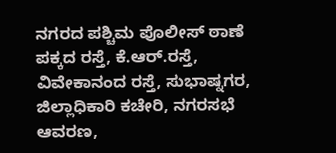ನಗರದ ಪಶ್ಚಿಮ ಪೊಲೀಸ್ ಠಾಣೆ ಪಕ್ಕದ ರಸ್ತೆ, ಕೆ.ಆರ್.ರಸ್ತೆ, ವಿವೇಕಾನಂದ ರಸ್ತೆ, ಸುಭಾಷ್ನಗರ, ಜಿಲ್ಲಾಧಿಕಾರಿ ಕಚೇರಿ, ನಗರಸಭೆ ಆವರಣ,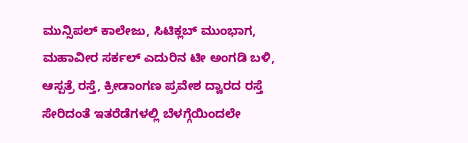ಮುನ್ಸಿಪಲ್ ಕಾಲೇಜು, ಸಿಟಿಕ್ಲಬ್ ಮುಂಭಾಗ, ಮಹಾವೀರ ಸರ್ಕಲ್ ಎದುರಿನ ಟೀ ಅಂಗಡಿ ಬಳಿ, ಆಸ್ಪತ್ರೆ ರಸ್ತೆ, ಕ್ರೀಡಾಂಗಣ ಪ್ರವೇಶ ದ್ವಾರದ ರಸ್ತೆ ಸೇರಿದಂತೆ ಇತರೆಡೆಗಳಲ್ಲಿ ಬೆಳಗ್ಗೆಯಿಂದಲೇ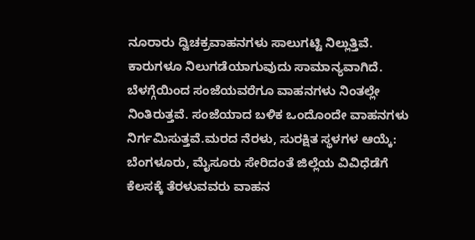ನೂರಾರು ದ್ವಿಚಕ್ರವಾಹನಗಳು ಸಾಲುಗಟ್ಟಿ ನಿಲ್ಲುತ್ತಿವೆ. ಕಾರುಗಳೂ ನಿಲುಗಡೆಯಾಗುವುದು ಸಾಮಾನ್ಯವಾಗಿದೆ. ಬೆಳಗ್ಗೆಯಿಂದ ಸಂಜೆಯವರೆಗೂ ವಾಹನಗಳು ನಿಂತಲ್ಲೇ ನಿಂತಿರುತ್ತವೆ. ಸಂಜೆಯಾದ ಬಳಿಕ ಒಂದೊಂದೇ ವಾಹನಗಳು ನಿರ್ಗಮಿಸುತ್ತವೆ.ಮರದ ನೆರಳು, ಸುರಕ್ಷಿತ ಸ್ಥಳಗಳ ಆಯ್ಕೆ:
ಬೆಂಗಳೂರು, ಮೈಸೂರು ಸೇರಿದಂತೆ ಜಿಲ್ಲೆಯ ವಿವಿಧೆಡೆಗೆ ಕೆಲಸಕ್ಕೆ ತೆರಳುವವರು ವಾಹನ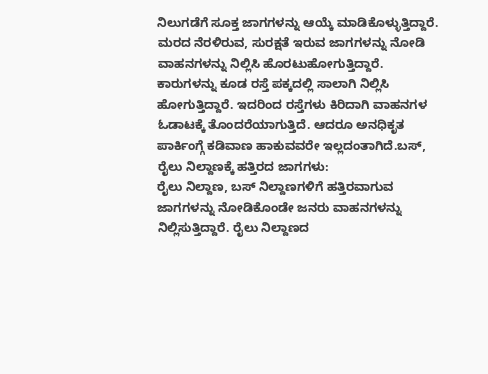ನಿಲುಗಡೆಗೆ ಸೂಕ್ತ ಜಾಗಗಳನ್ನು ಆಯ್ಕೆ ಮಾಡಿಕೊಳ್ಳುತ್ತಿದ್ದಾರೆ. ಮರದ ನೆರಳಿರುವ, ಸುರಕ್ಷತೆ ಇರುವ ಜಾಗಗಳನ್ನು ನೋಡಿ ವಾಹನಗಳನ್ನು ನಿಲ್ಲಿಸಿ ಹೊರಟುಹೋಗುತ್ತಿದ್ದಾರೆ. ಕಾರುಗಳನ್ನು ಕೂಡ ರಸ್ತೆ ಪಕ್ಕದಲ್ಲಿ ಸಾಲಾಗಿ ನಿಲ್ಲಿಸಿ ಹೋಗುತ್ತಿದ್ದಾರೆ. ಇದರಿಂದ ರಸ್ತೆಗಳು ಕಿರಿದಾಗಿ ವಾಹನಗಳ ಓಡಾಟಕ್ಕೆ ತೊಂದರೆಯಾಗುತ್ತಿದೆ. ಆದರೂ ಅನಧಿಕೃತ ಪಾರ್ಕಿಂಗ್ಗೆ ಕಡಿವಾಣ ಹಾಕುವವರೇ ಇಲ್ಲದಂತಾಗಿದೆ.ಬಸ್, ರೈಲು ನಿಲ್ದಾಣಕ್ಕೆ ಹತ್ತಿರದ ಜಾಗಗಳು:
ರೈಲು ನಿಲ್ದಾಣ, ಬಸ್ ನಿಲ್ದಾಣಗಳಿಗೆ ಹತ್ತಿರವಾಗುವ ಜಾಗಗಳನ್ನು ನೋಡಿಕೊಂಡೇ ಜನರು ವಾಹನಗಳನ್ನು ನಿಲ್ಲಿಸುತ್ತಿದ್ದಾರೆ. ರೈಲು ನಿಲ್ದಾಣದ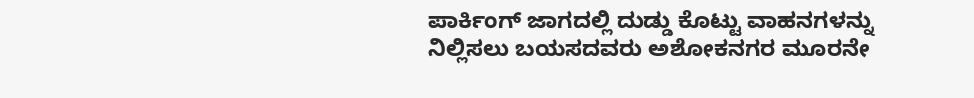ಪಾರ್ಕಿಂಗ್ ಜಾಗದಲ್ಲಿ ದುಡ್ಡು ಕೊಟ್ಟು ವಾಹನಗಳನ್ನು ನಿಲ್ಲಿಸಲು ಬಯಸದವರು ಅಶೋಕನಗರ ಮೂರನೇ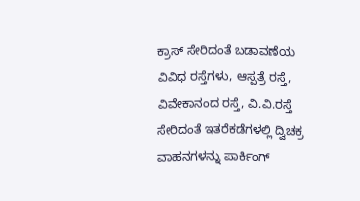ಕ್ರಾಸ್ ಸೇರಿದಂತೆ ಬಡಾವಣೆಯ ವಿವಿಧ ರಸ್ತೆಗಳು, ಆಸ್ಪತ್ರೆ ರಸ್ತೆ, ವಿವೇಕಾನಂದ ರಸ್ತೆ, ವಿ.ವಿ.ರಸ್ತೆ ಸೇರಿದಂತೆ ಇತರೆಕಡೆಗಳಲ್ಲಿ ದ್ವಿಚಕ್ರ ವಾಹನಗಳನ್ನು ಪಾರ್ಕಿಂಗ್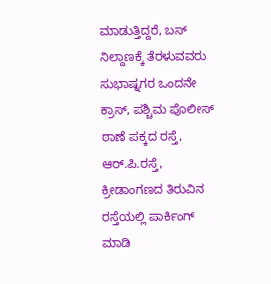ಮಾಡುತ್ತಿದ್ದರೆ, ಬಸ್ ನಿಲ್ದಾಣಕ್ಕೆ ತೆರಳುವವರು ಸುಭಾಷ್ನಗರ ಒಂದನೇ ಕ್ರಾಸ್, ಪಶ್ಚಿಮ ಪೊಲೀಸ್ ಠಾಣೆ ಪಕ್ಕದ ರಸ್ತೆ, ಆರ್.ಪಿ.ರಸ್ತೆ, ಕ್ರೀಡಾಂಗಣದ ತಿರುವಿನ ರಸ್ತೆಯಲ್ಲಿ ಪಾರ್ಕಿಂಗ್ ಮಾಡಿ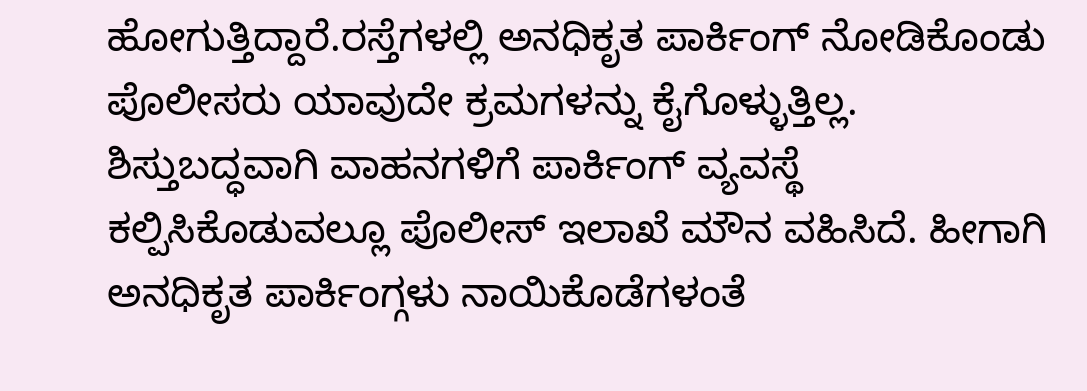ಹೋಗುತ್ತಿದ್ದಾರೆ.ರಸ್ತೆಗಳಲ್ಲಿ ಅನಧಿಕೃತ ಪಾರ್ಕಿಂಗ್ ನೋಡಿಕೊಂಡು ಪೊಲೀಸರು ಯಾವುದೇ ಕ್ರಮಗಳನ್ನು ಕೈಗೊಳ್ಳುತ್ತಿಲ್ಲ. ಶಿಸ್ತುಬದ್ಧವಾಗಿ ವಾಹನಗಳಿಗೆ ಪಾರ್ಕಿಂಗ್ ವ್ಯವಸ್ಥೆ ಕಲ್ಪಿಸಿಕೊಡುವಲ್ಲೂ ಪೊಲೀಸ್ ಇಲಾಖೆ ಮೌನ ವಹಿಸಿದೆ. ಹೀಗಾಗಿ ಅನಧಿಕೃತ ಪಾರ್ಕಿಂಗ್ಗಳು ನಾಯಿಕೊಡೆಗಳಂತೆ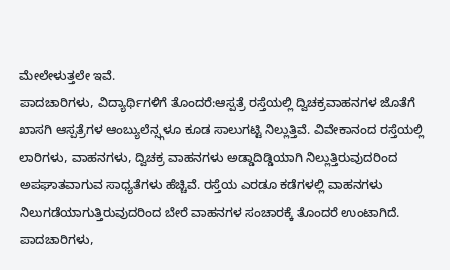ಮೇಲೇಳುತ್ತಲೇ ಇವೆ.
ಪಾದಚಾರಿಗಳು, ವಿದ್ಯಾರ್ಥಿಗಳಿಗೆ ತೊಂದರೆ:ಆಸ್ಪತ್ರೆ ರಸ್ತೆಯಲ್ಲಿ ದ್ವಿಚಕ್ರವಾಹನಗಳ ಜೊತೆಗೆ ಖಾಸಗಿ ಆಸ್ಪತ್ರೆಗಳ ಆಂಬ್ಯುಲೆನ್ಸ್ಗಳೂ ಕೂಡ ಸಾಲುಗಟ್ಟಿ ನಿಲ್ಲುತ್ತಿವೆ. ವಿವೇಕಾನಂದ ರಸ್ತೆಯಲ್ಲಿ ಲಾರಿಗಳು, ವಾಹನಗಳು, ದ್ವಿಚಕ್ರ ವಾಹನಗಳು ಅಡ್ಡಾದಿಡ್ಡಿಯಾಗಿ ನಿಲ್ಲುತ್ತಿರುವುದರಿಂದ ಅಪಘಾತವಾಗುವ ಸಾಧ್ಯತೆಗಳು ಹೆಚ್ಚಿವೆ. ರಸ್ತೆಯ ಎರಡೂ ಕಡೆಗಳಲ್ಲಿ ವಾಹನಗಳು ನಿಲುಗಡೆಯಾಗುತ್ತಿರುವುದರಿಂದ ಬೇರೆ ವಾಹನಗಳ ಸಂಚಾರಕ್ಕೆ ತೊಂದರೆ ಉಂಟಾಗಿದೆ. ಪಾದಚಾರಿಗಳು,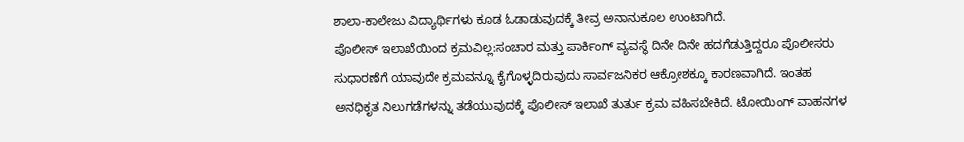ಶಾಲಾ-ಕಾಲೇಜು ವಿದ್ಯಾರ್ಥಿಗಳು ಕೂಡ ಓಡಾಡುವುದಕ್ಕೆ ತೀವ್ರ ಅನಾನುಕೂಲ ಉಂಟಾಗಿದೆ.
ಪೊಲೀಸ್ ಇಲಾಖೆಯಿಂದ ಕ್ರಮವಿಲ್ಲ:ಸಂಚಾರ ಮತ್ತು ಪಾರ್ಕಿಂಗ್ ವ್ಯವಸ್ಥೆ ದಿನೇ ದಿನೇ ಹದಗೆಡುತ್ತಿದ್ದರೂ ಪೊಲೀಸರು ಸುಧಾರಣೆಗೆ ಯಾವುದೇ ಕ್ರಮವನ್ನೂ ಕೈಗೊಳ್ಳದಿರುವುದು ಸಾರ್ವಜನಿಕರ ಆಕ್ರೋಶಕ್ಕೂ ಕಾರಣವಾಗಿದೆ. ಇಂತಹ ಅನಧಿಕೃತ ನಿಲುಗಡೆಗಳನ್ನು ತಡೆಯುವುದಕ್ಕೆ ಪೊಲೀಸ್ ಇಲಾಖೆ ತುರ್ತು ಕ್ರಮ ವಹಿಸಬೇಕಿದೆ. ಟೋಯಿಂಗ್ ವಾಹನಗಳ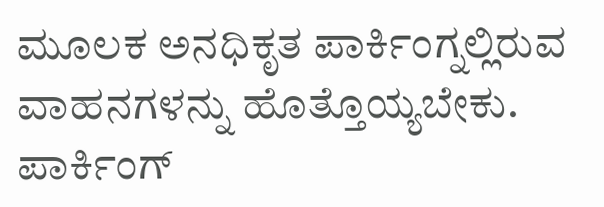ಮೂಲಕ ಅನಧಿಕೃತ ಪಾರ್ಕಿಂಗ್ನಲ್ಲಿರುವ ವಾಹನಗಳನ್ನು ಹೊತ್ತೊಯ್ಯಬೇಕು. ಪಾರ್ಕಿಂಗ್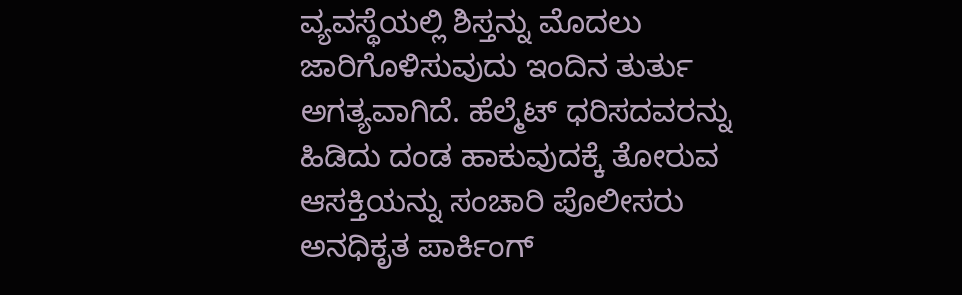ವ್ಯವಸ್ಥೆಯಲ್ಲಿ ಶಿಸ್ತನ್ನು ಮೊದಲು ಜಾರಿಗೊಳಿಸುವುದು ಇಂದಿನ ತುರ್ತು ಅಗತ್ಯವಾಗಿದೆ. ಹೆಲ್ಮೆಟ್ ಧರಿಸದವರನ್ನು ಹಿಡಿದು ದಂಡ ಹಾಕುವುದಕ್ಕೆ ತೋರುವ ಆಸಕ್ತಿಯನ್ನು ಸಂಚಾರಿ ಪೊಲೀಸರು ಅನಧಿಕೃತ ಪಾರ್ಕಿಂಗ್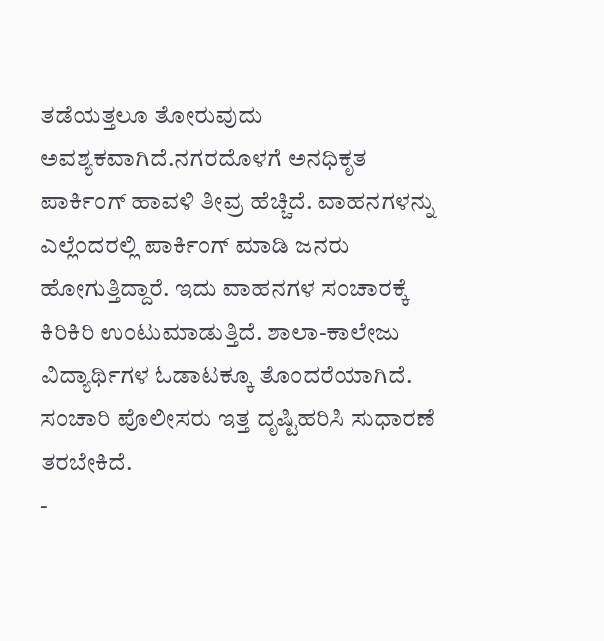ತಡೆಯತ್ತಲೂ ತೋರುವುದು ಅವಶ್ಯಕವಾಗಿದೆ.ನಗರದೊಳಗೆ ಅನಧಿಕೃತ ಪಾರ್ಕಿಂಗ್ ಹಾವಳಿ ತೀವ್ರ ಹೆಚ್ಚಿದೆ. ವಾಹನಗಳನ್ನು ಎಲ್ಲೆಂದರಲ್ಲಿ ಪಾರ್ಕಿಂಗ್ ಮಾಡಿ ಜನರು ಹೋಗುತ್ತಿದ್ದಾರೆ. ಇದು ವಾಹನಗಳ ಸಂಚಾರಕ್ಕೆ ಕಿರಿಕಿರಿ ಉಂಟುಮಾಡುತ್ತಿದೆ. ಶಾಲಾ-ಕಾಲೇಜು ವಿದ್ಯಾರ್ಥಿಗಳ ಓಡಾಟಕ್ಕೂ ತೊಂದರೆಯಾಗಿದೆ. ಸಂಚಾರಿ ಪೊಲೀಸರು ಇತ್ತ ದೃಷ್ಟಿಹರಿಸಿ ಸುಧಾರಣೆ ತರಬೇಕಿದೆ.
-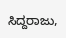ಸಿದ್ದರಾಜು,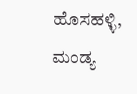ಹೊಸಹಳ್ಳಿ, ಮಂಡ್ಯ